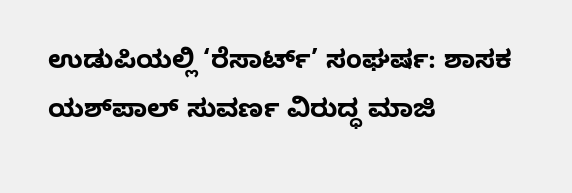ಉಡುಪಿಯಲ್ಲಿ ‘ರೆಸಾರ್ಟ್’ ಸಂಘರ್ಷ: ಶಾಸಕ ಯಶ್‌ಪಾಲ್ ಸುವರ್ಣ ವಿರುದ್ಧ ಮಾಜಿ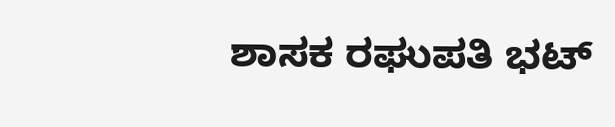ಶಾಸಕ ರಘುಪತಿ ಭಟ್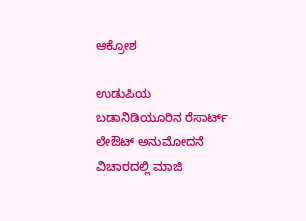ಆಕ್ರೋಶ

ಉಡುಪಿಯ ಬಡಾನಿಡಿಯೂರಿನ ರೆಸಾರ್ಟ್ ಲೇಔಟ್ ಅನುಮೋದನೆ ವಿಚಾರದಲ್ಲಿ ಮಾಜಿ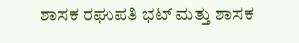ಶಾಸಕ ರಘುಪತಿ ಭಟ್ ಮತ್ತು ಶಾಸಕ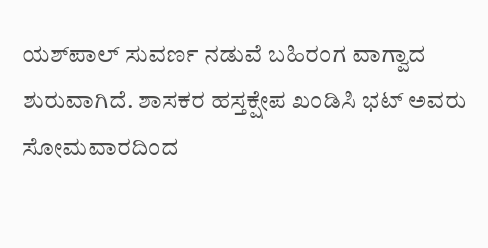ಯಶ್‌ಪಾಲ್ ಸುವರ್ಣ ನಡುವೆ ಬಹಿರಂಗ ವಾಗ್ವಾದ ಶುರುವಾಗಿದೆ. ಶಾಸಕರ ಹಸ್ತಕ್ಷೇಪ ಖಂಡಿಸಿ ಭಟ್ ಅವರು ಸೋಮವಾರದಿಂದ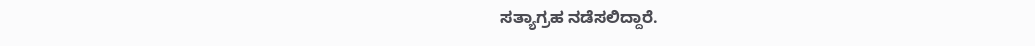ಸತ್ಯಾಗ್ರಹ ನಡೆಸಲಿದ್ದಾರೆ.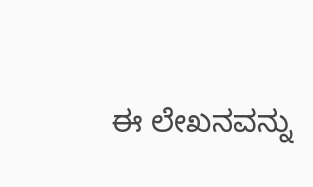ಈ ಲೇಖನವನ್ನು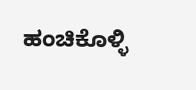ಹಂಚಿಕೊಳ್ಳಿ